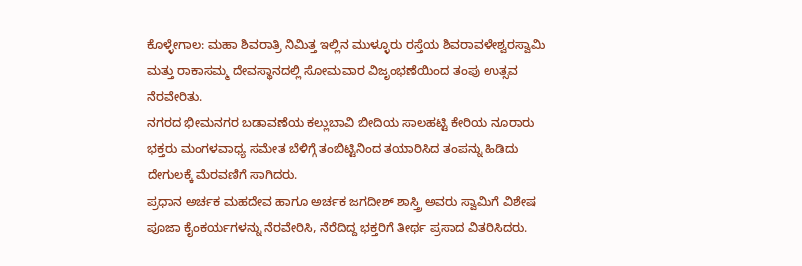ಕೊಳ್ಳೇಗಾಲ: ಮಹಾ ಶಿವರಾತ್ರಿ ನಿಮಿತ್ತ ಇಲ್ಲಿನ ಮುಳ್ಳೂರು ರಸ್ತೆಯ ಶಿವರಾವಳೇಶ್ವರಸ್ವಾಮಿ ಮತ್ತು ರಾಕಾಸಮ್ಮ ದೇವಸ್ಥಾನದಲ್ಲಿ ಸೋಮವಾರ ವಿಜೃಂಭಣೆಯಿಂದ ತಂಪು ಉತ್ಸವ ನೆರವೇರಿತು.
ನಗರದ ಭೀಮನಗರ ಬಡಾವಣೆಯ ಕಲ್ಲುಬಾವಿ ಬೀದಿಯ ಸಾಲಹಟ್ಟಿ ಕೇರಿಯ ನೂರಾರು ಭಕ್ತರು ಮಂಗಳವಾಧ್ಯ ಸಮೇತ ಬೆಳಿಗ್ಗೆ ತಂಬಿಟ್ಟಿನಿಂದ ತಯಾರಿಸಿದ ತಂಪನ್ನು ಹಿಡಿದು ದೇಗುಲಕ್ಕೆ ಮೆರವಣಿಗೆ ಸಾಗಿದರು.
ಪ್ರಧಾನ ಅರ್ಚಕ ಮಹದೇವ ಹಾಗೂ ಅರ್ಚಕ ಜಗದೀಶ್ ಶಾಸ್ತ್ರಿ ಅವರು ಸ್ವಾಮಿಗೆ ವಿಶೇಷ ಪೂಜಾ ಕೈಂಕರ್ಯಗಳನ್ನು ನೆರವೇರಿಸಿ, ನೆರೆದಿದ್ದ ಭಕ್ತರಿಗೆ ತೀರ್ಥ ಪ್ರಸಾದ ವಿತರಿಸಿದರು.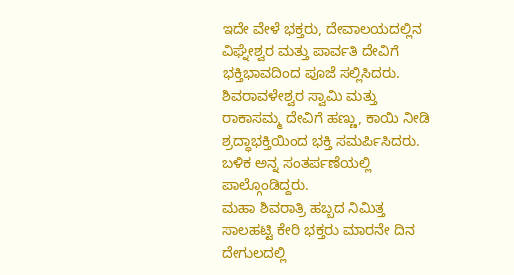ಇದೇ ವೇಳೆ ಭಕ್ತರು, ದೇವಾಲಯದಲ್ಲಿನ ವಿಘ್ನೇಶ್ವರ ಮತ್ತು ಪಾರ್ವತಿ ದೇವಿಗೆ ಭಕ್ತಿಭಾವದಿಂದ ಪೂಜೆ ಸಲ್ಲಿಸಿದರು. ಶಿವರಾವಳೇಶ್ವರ ಸ್ವಾಮಿ ಮತ್ತು ರಾಕಾಸಮ್ಮ ದೇವಿಗೆ ಹಣ್ಣು, ಕಾಯಿ ನೀಡಿ ಶ್ರದ್ಧಾಭಕ್ತಿಯಿಂದ ಭಕ್ತಿ ಸಮರ್ಪಿಸಿದರು. ಬಳಿಕ ಅನ್ನ ಸಂತರ್ಪಣೆಯಲ್ಲಿ ಪಾಲ್ಗೊಂಡಿದ್ದರು.
ಮಹಾ ಶಿವರಾತ್ರಿ ಹಬ್ಬದ ನಿಮಿತ್ತ ಸಾಲಹಟ್ಟಿ ಕೇರಿ ಭಕ್ತರು ಮಾರನೇ ದಿನ ದೇಗುಲದಲ್ಲಿ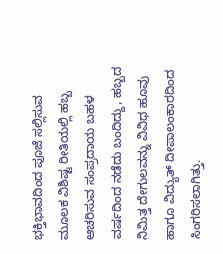ಭಕ್ತಿಭಾವದಿಂದ ಪೂಜೆ ಸಲ್ಲಿಸುವ ಮೂಲಕ ವಿಶಿಷ್ಟ ರೀತಿಯಲ್ಲಿ ಹಬ್ಬ ಆಚರಿಸುವ ಸಂಪ್ರದಾಯ ಬಹಳ ವರ್ಷದಿಂದ ನಡೆದು ಬಂದಿದ್ದು, ಹಬ್ಬದ ನಿಮಿತ್ತ ದೇಗುಲವನ್ನು ವಿವಿಧ ಹೂವು ಹಾಗೂ ವಿದ್ಯುತ್ ದೀಪಾಲಂಕಾರದಿಂದ ಸಿಂಗರಿಸಲಾಗಿತ್ತು.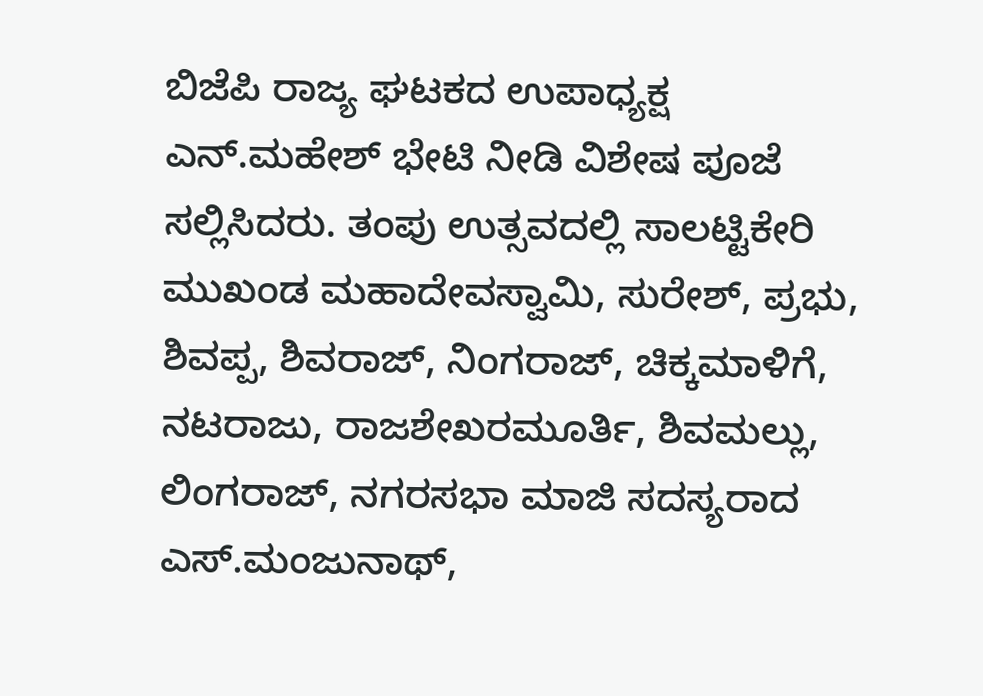ಬಿಜೆಪಿ ರಾಜ್ಯ ಘಟಕದ ಉಪಾಧ್ಯಕ್ಷ ಎನ್.ಮಹೇಶ್ ಭೇಟಿ ನೀಡಿ ವಿಶೇಷ ಪೂಜೆ ಸಲ್ಲಿಸಿದರು. ತಂಪು ಉತ್ಸವದಲ್ಲಿ ಸಾಲಟ್ಟಿಕೇರಿ ಮುಖಂಡ ಮಹಾದೇವಸ್ವಾಮಿ, ಸುರೇಶ್, ಪ್ರಭು, ಶಿವಪ್ಪ, ಶಿವರಾಜ್, ನಿಂಗರಾಜ್, ಚಿಕ್ಕಮಾಳಿಗೆ, ನಟರಾಜು, ರಾಜಶೇಖರಮೂರ್ತಿ, ಶಿವಮಲ್ಲು, ಲಿಂಗರಾಜ್, ನಗರಸಭಾ ಮಾಜಿ ಸದಸ್ಯರಾದ ಎಸ್.ಮಂಜುನಾಥ್,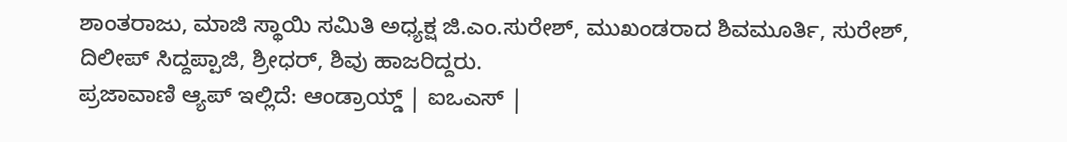ಶಾಂತರಾಜು, ಮಾಜಿ ಸ್ಥಾಯಿ ಸಮಿತಿ ಅಧ್ಯಕ್ಷ ಜಿ.ಎಂ.ಸುರೇಶ್, ಮುಖಂಡರಾದ ಶಿವಮೂರ್ತಿ, ಸುರೇಶ್, ದಿಲೀಪ್ ಸಿದ್ದಪ್ಪಾಜಿ, ಶ್ರೀಧರ್, ಶಿವು ಹಾಜರಿದ್ದರು.
ಪ್ರಜಾವಾಣಿ ಆ್ಯಪ್ ಇಲ್ಲಿದೆ: ಆಂಡ್ರಾಯ್ಡ್ | ಐಒಎಸ್ |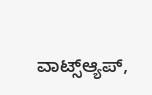ವಾಟ್ಸ್ಆ್ಯಪ್,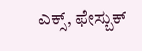ಎಕ್ಸ್, ಫೇಸ್ಬುಕ್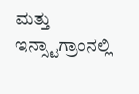ಮತ್ತು ಇನ್ಸ್ಟಾಗ್ರಾಂನಲ್ಲಿ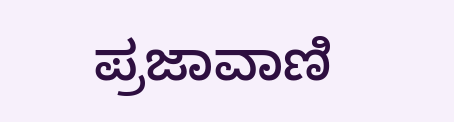ಪ್ರಜಾವಾಣಿ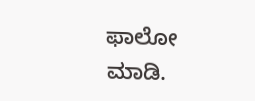ಫಾಲೋ ಮಾಡಿ.